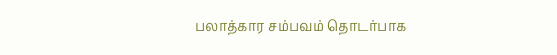பலாத்கார சம்பவம் தொடர்பாக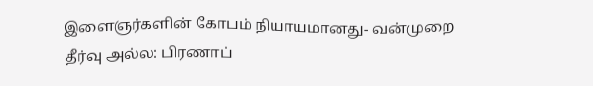இளைஞர்களின் கோபம் நியாயமானது- வன்முறை தீர்வு அல்ல: பிரணாப்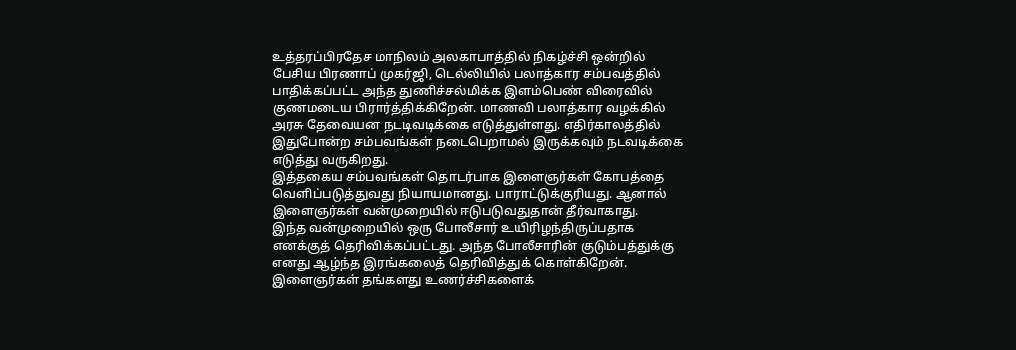உத்தரப்பிரதேச மாநிலம் அலகாபாத்தில் நிகழ்ச்சி ஒன்றில் பேசிய பிரணாப் முகர்ஜி, டெல்லியில் பலாத்கார சம்பவத்தில் பாதிக்கப்பட்ட அந்த துணிச்சல்மிக்க இளம்பெண் விரைவில் குணமடைய பிரார்த்திக்கிறேன். மாணவி பலாத்கார வழக்கில் அரசு தேவையன நடடிவடிக்கை எடுத்துள்ளது. எதிர்காலத்தில் இதுபோன்ற சம்பவங்கள் நடைபெறாமல் இருக்கவும் நடவடிக்கை எடுத்து வருகிறது.
இத்தகைய சம்பவங்கள் தொடர்பாக இளைஞர்கள் கோபத்தை வெளிப்படுத்துவது நியாயமானது. பாராட்டுக்குரியது. ஆனால் இளைஞர்கள் வன்முறையில் ஈடுபடுவதுதான் தீர்வாகாது.
இந்த வன்முறையில் ஒரு போலீசார் உயிரிழந்திருப்பதாக எனக்குத் தெரிவிக்கப்பட்டது. அந்த போலீசாரின் குடும்பத்துக்கு எனது ஆழ்ந்த இரங்கலைத் தெரிவித்துக் கொள்கிறேன்.
இளைஞர்கள் தங்களது உணர்ச்சிகளைக்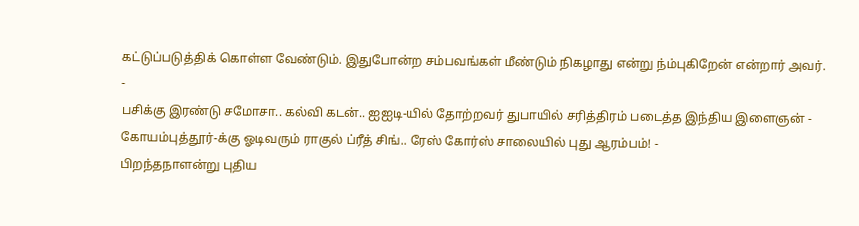கட்டுப்படுத்திக் கொள்ள வேண்டும். இதுபோன்ற சம்பவங்கள் மீண்டும் நிகழாது என்று ந்ம்புகிறேன் என்றார் அவர்.
-
பசிக்கு இரண்டு சமோசா.. கல்வி கடன்.. ஐஐடி-யில் தோற்றவர் துபாயில் சரித்திரம் படைத்த இந்திய இளைஞன் -
கோயம்புத்தூர்-க்கு ஓடிவரும் ராகுல் ப்ரீத் சிங்.. ரேஸ் கோர்ஸ் சாலையில் புது ஆரம்பம்! -
பிறந்தநாளன்று புதிய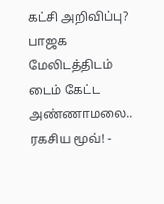கட்சி அறிவிப்பு? பாஜக மேலிடத்திடம் டைம் கேட்ட அண்ணாமலை.. ரகசிய மூவ்! -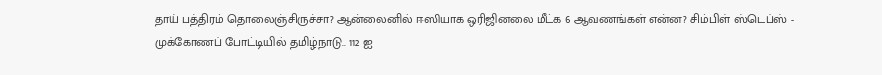தாய் பத்திரம் தொலைஞ்சிருச்சா? ஆன்லைனில் ஈஸியாக ஒரிஜினலை மீட்க 6 ஆவணங்கள் என்ன? சிம்பிள் ஸ்டெப்ஸ் -
முக்கோணப் போட்டியில் தமிழ்நாடு.. 112 ஐ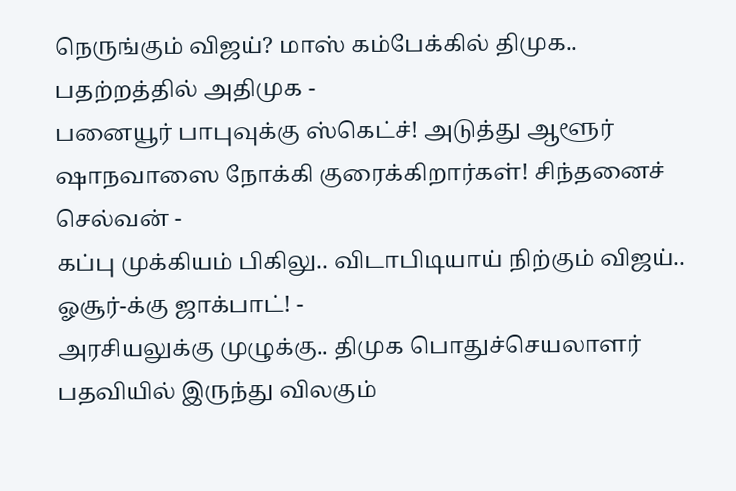நெருங்கும் விஜய்? மாஸ் கம்பேக்கில் திமுக.. பதற்றத்தில் அதிமுக -
பனையூர் பாபுவுக்கு ஸ்கெட்ச்! அடுத்து ஆளூர் ஷாநவாஸை நோக்கி குரைக்கிறார்கள்! சிந்தனைச் செல்வன் -
கப்பு முக்கியம் பிகிலு.. விடாபிடியாய் நிற்கும் விஜய்.. ஓசூர்-க்கு ஜாக்பாட்! -
அரசியலுக்கு முழுக்கு.. திமுக பொதுச்செயலாளர் பதவியில் இருந்து விலகும்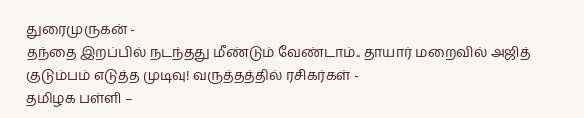துரைமுருகன் -
தந்தை இறப்பில் நடந்தது மீண்டும் வேண்டாம்.. தாயார் மறைவில் அஜித் குடும்பம் எடுத்த முடிவு! வருத்தத்தில் ரசிகர்கள் -
தமிழக பள்ளி –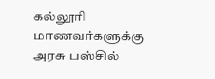கல்லூரி மாணவர்களுக்கு அரசு பஸ்சில்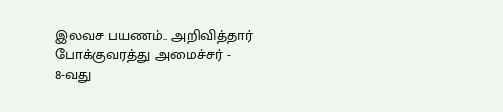இலவச பயணம்.. அறிவித்தார் போக்குவரத்து அமைச்சர் -
8-வது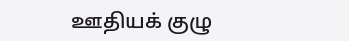ஊதியக் குழு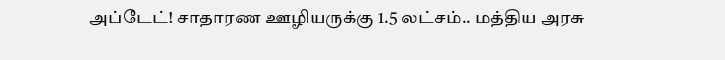அப்டேட்! சாதாரண ஊழியருக்கு 1.5 லட்சம்.. மத்திய அரசு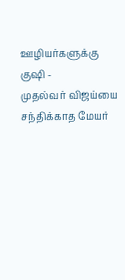ஊழியர்களுக்கு குஷி -
முதல்வர் விஜய்யை சந்திக்காத மேயர்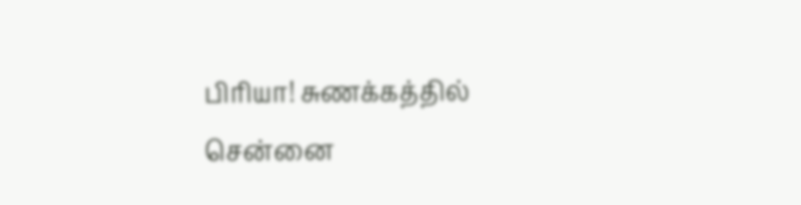பிரியா! சுணக்கத்தில் சென்னை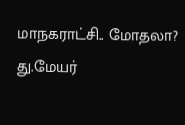மாநகராட்சி.. மோதலா? து.மேயர்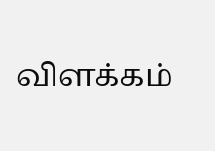விளக்கம்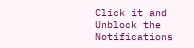Click it and Unblock the Notifications